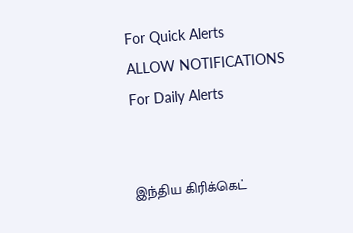For Quick Alerts
ALLOW NOTIFICATIONS
For Daily Alerts


இந்திய கிரிக்கெட்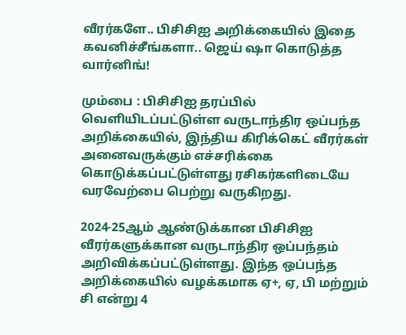வீரர்களே.. பிசிசிஐ அறிக்கையில் இதை கவனிச்சீங்களா.. ஜெய் ஷா கொடுத்த வார்னிங்!

மும்பை : பிசிசிஐ தரப்பில் வெளியிடப்பட்டுள்ள வருடாந்திர ஒப்பந்த அறிக்கையில், இந்திய கிரிக்கெட் வீரர்கள் அனைவருக்கும் எச்சரிக்கை கொடுக்கப்பட்டுள்ளது ரசிகர்களிடையே வரவேற்பை பெற்று வருகிறது.

2024-25ஆம் ஆண்டுக்கான பிசிசிஐ வீரர்களுக்கான வருடாந்திர ஒப்பந்தம் அறிவிக்கப்பட்டுள்ளது. இந்த ஒப்பந்த அறிக்கையில் வழக்கமாக ஏ+, ஏ, பி மற்றும் சி என்று 4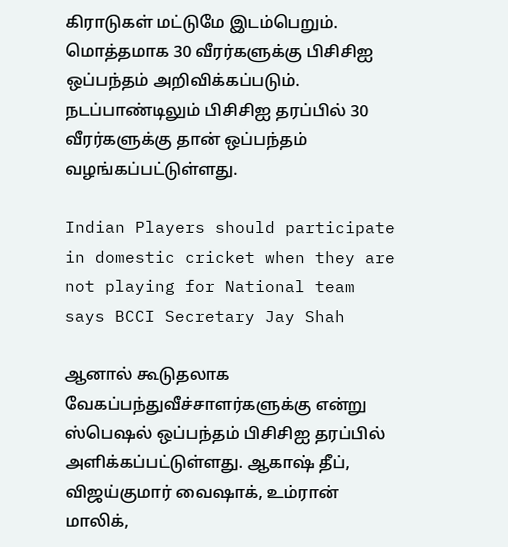கிராடுகள் மட்டுமே இடம்பெறும். மொத்தமாக 30 வீரர்களுக்கு பிசிசிஐ ஒப்பந்தம் அறிவிக்கப்படும். நடப்பாண்டிலும் பிசிசிஐ தரப்பில் 30 வீரர்களுக்கு தான் ஒப்பந்தம் வழங்கப்பட்டுள்ளது.

Indian Players should participate in domestic cricket when they are not playing for National team says BCCI Secretary Jay Shah

ஆனால் கூடுதலாக வேகப்பந்துவீச்சாளர்களுக்கு என்று ஸ்பெஷல் ஒப்பந்தம் பிசிசிஐ தரப்பில் அளிக்கப்பட்டுள்ளது. ஆகாஷ் தீப், விஜய்குமார் வைஷாக், உம்ரான் மாலிக்,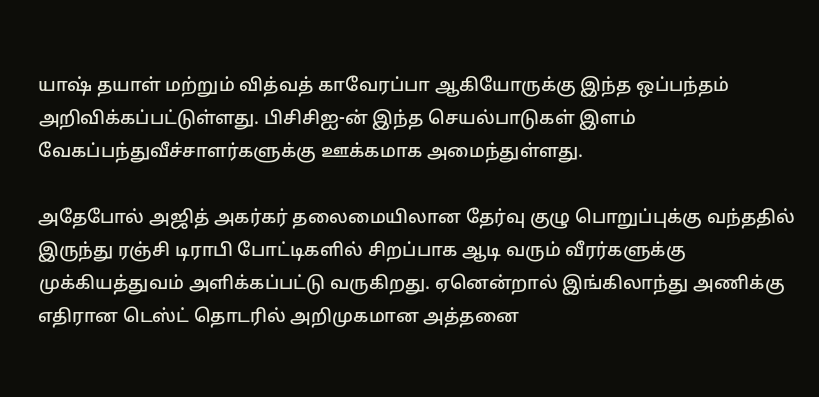யாஷ் தயாள் மற்றும் வித்வத் காவேரப்பா ஆகியோருக்கு இந்த ஒப்பந்தம் அறிவிக்கப்பட்டுள்ளது. பிசிசிஐ-ன் இந்த செயல்பாடுகள் இளம் வேகப்பந்துவீச்சாளர்களுக்கு ஊக்கமாக அமைந்துள்ளது.

அதேபோல் அஜித் அகர்கர் தலைமையிலான தேர்வு குழு பொறுப்புக்கு வந்ததில் இருந்து ரஞ்சி டிராபி போட்டிகளில் சிறப்பாக ஆடி வரும் வீரர்களுக்கு முக்கியத்துவம் அளிக்கப்பட்டு வருகிறது. ஏனென்றால் இங்கிலாந்து அணிக்கு எதிரான டெஸ்ட் தொடரில் அறிமுகமான அத்தனை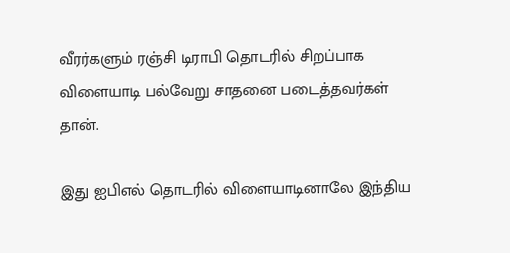வீரர்களும் ரஞ்சி டிராபி தொடரில் சிறப்பாக விளையாடி பல்வேறு சாதனை படைத்தவர்கள் தான்.

இது ஐபிஎல் தொடரில் விளையாடினாலே இந்திய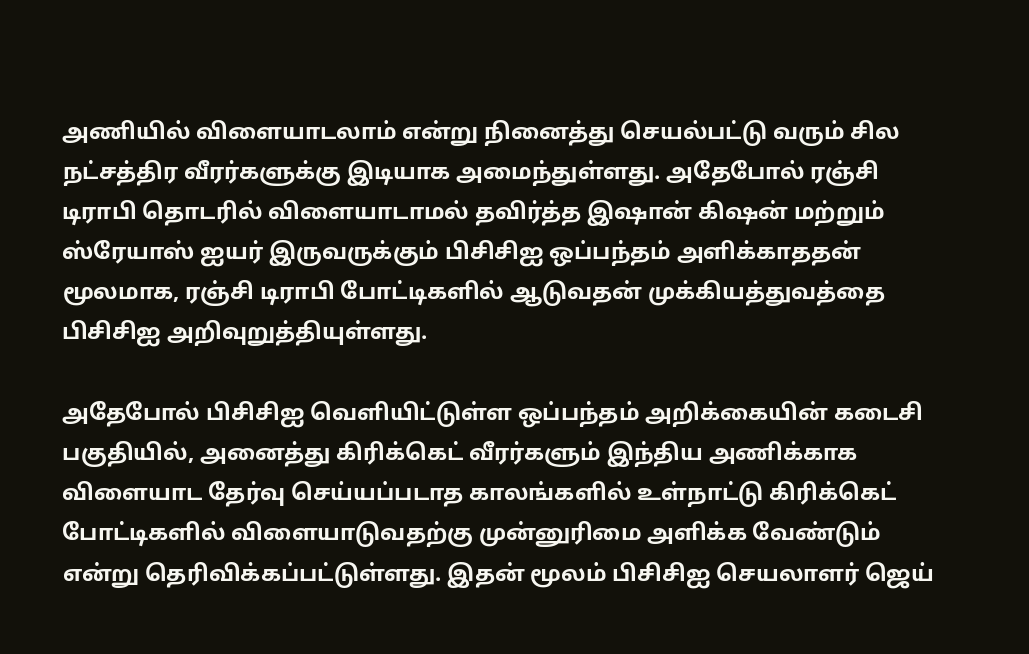அணியில் விளையாடலாம் என்று நினைத்து செயல்பட்டு வரும் சில நட்சத்திர வீரர்களுக்கு இடியாக அமைந்துள்ளது. அதேபோல் ரஞ்சி டிராபி தொடரில் விளையாடாமல் தவிர்த்த இஷான் கிஷன் மற்றும் ஸ்ரேயாஸ் ஐயர் இருவருக்கும் பிசிசிஐ ஒப்பந்தம் அளிக்காததன் மூலமாக, ரஞ்சி டிராபி போட்டிகளில் ஆடுவதன் முக்கியத்துவத்தை பிசிசிஐ அறிவுறுத்தியுள்ளது.

அதேபோல் பிசிசிஐ வெளியிட்டுள்ள ஒப்பந்தம் அறிக்கையின் கடைசி பகுதியில், அனைத்து கிரிக்கெட் வீரர்களும் இந்திய அணிக்காக விளையாட தேர்வு செய்யப்படாத காலங்களில் உள்நாட்டு கிரிக்கெட் போட்டிகளில் விளையாடுவதற்கு முன்னுரிமை அளிக்க வேண்டும் என்று தெரிவிக்கப்பட்டுள்ளது. இதன் மூலம் பிசிசிஐ செயலாளர் ஜெய்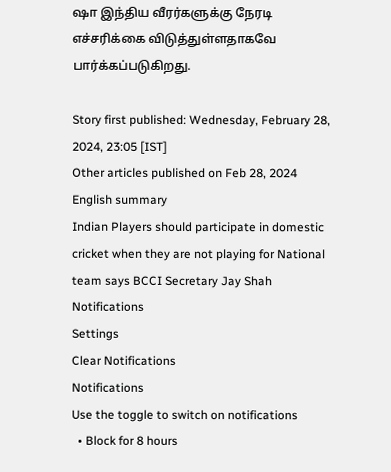ஷா இந்திய வீரர்களுக்கு நேரடி எச்சரிக்கை விடுத்துள்ளதாகவே பார்க்கப்படுகிறது.

Story first published: Wednesday, February 28, 2024, 23:05 [IST]
Other articles published on Feb 28, 2024
English summary
Indian Players should participate in domestic cricket when they are not playing for National team says BCCI Secretary Jay Shah
Notifications
Settings
Clear Notifications
Notifications
Use the toggle to switch on notifications
  • Block for 8 hours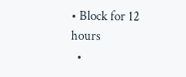• Block for 12 hours
  •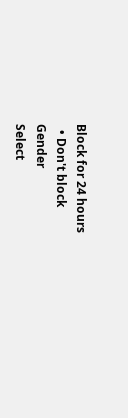Block for 24 hours
  • Don't block
Gender
Select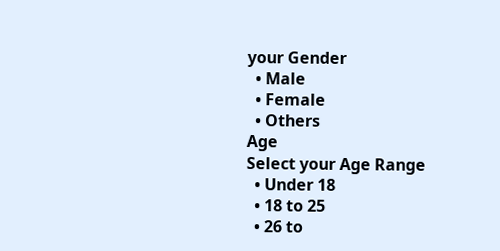your Gender
  • Male
  • Female
  • Others
Age
Select your Age Range
  • Under 18
  • 18 to 25
  • 26 to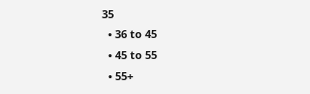35
  • 36 to 45
  • 45 to 55
  • 55+